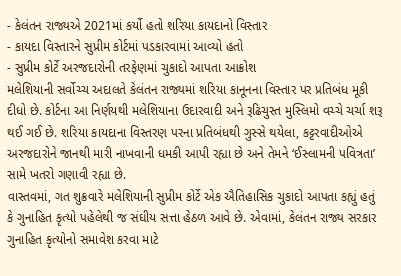- કેલંતન રાજ્યએ 2021માં કર્યો હતો શરિયા કાયદાનો વિસ્તાર
- કાયદા વિસ્તારને સુપ્રીમ કોર્ટમાં પડકારવામાં આવ્યો હતો
- સુપ્રીમ કોર્ટે અરજદારોની તરફેણમાં ચુકાદો આપતા આક્રોશ
મલેશિયાની સર્વોચ્ચ અદાલતે કેલંતન રાજ્યમાં શરિયા કાનૂનના વિસ્તાર પર પ્રતિબંધ મૂકી દીધો છે. કોર્ટના આ નિર્ણયથી મલેશિયાના ઉદારવાદી અને રૂઢિચુસ્ત મુસ્લિમો વચ્ચે ચર્ચા શરૂ થઈ ગઈ છે. શરિયા કાયદાના વિસ્તરણ પરના પ્રતિબંધથી ગુસ્સે થયેલા, કટ્ટરવાદીઓએ અરજદારોને જાનથી મારી નાખવાની ધમકી આપી રહ્યા છે અને તેમને ‘ઈસ્લામની પવિત્રતા’ સામે ખતરો ગણાવી રહ્યા છે.
વાસ્તવમાં, ગત શુક્રવારે મલેશિયાની સુપ્રીમ કોર્ટે એક ઐતિહાસિક ચુકાદો આપતા કહ્યું હતું કે ગુનાહિત કૃત્યો પહેલેથી જ સંઘીય સત્તા હેઠળ આવે છે. એવામાં, કેલંતન રાજ્ય સરકાર ગુનાહિત કૃત્યોનો સમાવેશ કરવા માટે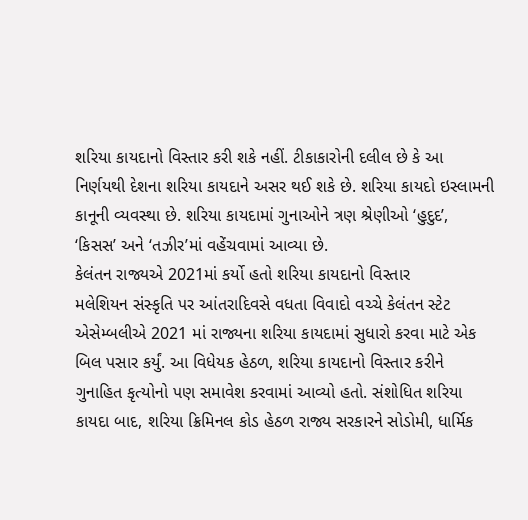શરિયા કાયદાનો વિસ્તાર કરી શકે નહીં. ટીકાકારોની દલીલ છે કે આ નિર્ણયથી દેશના શરિયા કાયદાને અસર થઈ શકે છે. શરિયા કાયદો ઇસ્લામની કાનૂની વ્યવસ્થા છે. શરિયા કાયદામાં ગુનાઓને ત્રણ શ્રેણીઓ ‘હુદુદ’, ‘કિસસ’ અને ‘તઝીર’માં વહેંચવામાં આવ્યા છે.
કેલંતન રાજ્યએ 2021માં કર્યો હતો શરિયા કાયદાનો વિસ્તાર
મલેશિયન સંસ્કૃતિ પર આંતરાદિવસે વધતા વિવાદો વચ્ચે કેલંતન સ્ટેટ એસેમ્બલીએ 2021 માં રાજ્યના શરિયા કાયદામાં સુધારો કરવા માટે એક બિલ પસાર કર્યું. આ વિધેયક હેઠળ, શરિયા કાયદાનો વિસ્તાર કરીને ગુનાહિત કૃત્યોનો પણ સમાવેશ કરવામાં આવ્યો હતો. સંશોધિત શરિયા કાયદા બાદ, શરિયા ક્રિમિનલ કોડ હેઠળ રાજ્ય સરકારને સોડોમી, ધાર્મિક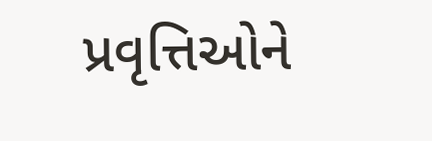પ્રવૃત્તિઓને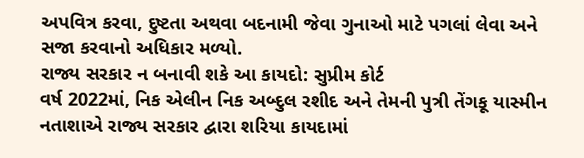અપવિત્ર કરવા, દુષ્ટતા અથવા બદનામી જેવા ગુનાઓ માટે પગલાં લેવા અને સજા કરવાનો અધિકાર મળ્યો.
રાજ્ય સરકાર ન બનાવી શકે આ કાયદો: સુપ્રીમ કોર્ટ
વર્ષ 2022માં, નિક એલીન નિક અબ્દુલ રશીદ અને તેમની પુત્રી તેંગકૂ યાસ્મીન નતાશાએ રાજ્ય સરકાર દ્વારા શરિયા કાયદામાં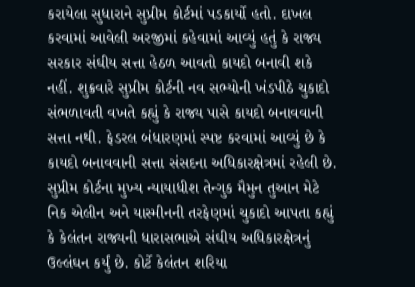કરાયેલા સુધારાને સુપ્રીમ કોર્ટમાં પડકાર્યો હતો. દાખલ કરવામાં આવેલી અરજીમાં કહેવામાં આવ્યું હતું કે રાજ્ય સરકાર સંઘીય સત્તા હેઠળ આવતો કાયદો બનાવી શકે નહીં. શુક્રવારે સુપ્રીમ કોર્ટની નવ સભ્યોની ખંડપીઠે ચુકાદો સંભળાવતી વખતે કહ્યું કે રાજ્ય પાસે કાયદો બનાવવાની સત્તા નથી. ફેડરલ બંધારણમાં સ્પષ્ટ કરવામાં આવ્યું છે કે કાયદો બનાવવાની સત્તા સંસદના અધિકારક્ષેત્રમાં રહેલી છે.
સુપ્રીમ કોર્ટના મુખ્ય ન્યાયાધીશ તેન્ગુક મૈમુન તુઆન મેટે નિક એલીન અને યાસ્મીનની તરફેણમાં ચુકાદો આપતા કહ્યું કે કેલંતન રાજ્યની ધારાસભાએ સંઘીય અધિકારક્ષેત્રનું ઉલ્લંઘન કર્યું છે. કોર્ટે કેલંતન શરિયા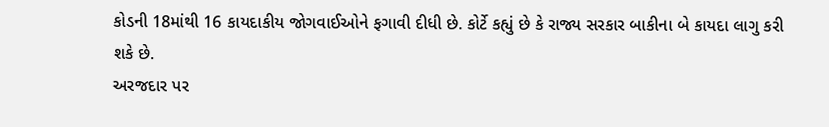કોડની 18માંથી 16 કાયદાકીય જોગવાઈઓને ફગાવી દીધી છે. કોર્ટે કહ્યું છે કે રાજ્ય સરકાર બાકીના બે કાયદા લાગુ કરી શકે છે.
અરજદાર પર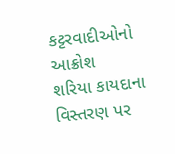કટ્ટરવાદીઓનો આક્રોશ
શરિયા કાયદાના વિસ્તરણ પર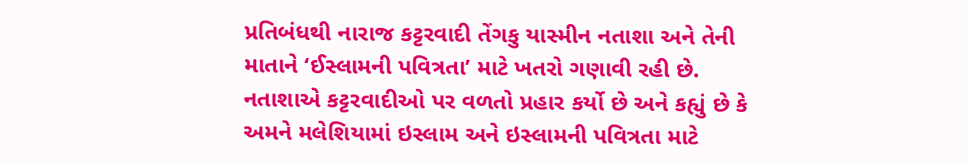પ્રતિબંધથી નારાજ કટ્ટરવાદી તેંગકુ યાસ્મીન નતાશા અને તેની માતાને ‘ઈસ્લામની પવિત્રતા’ માટે ખતરો ગણાવી રહી છે. નતાશાએ કટ્ટરવાદીઓ પર વળતો પ્રહાર કર્યો છે અને કહ્યું છે કે અમને મલેશિયામાં ઇસ્લામ અને ઇસ્લામની પવિત્રતા માટે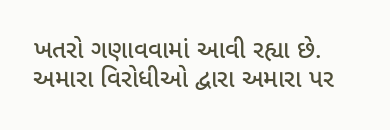ખતરો ગણાવવામાં આવી રહ્યા છે. અમારા વિરોધીઓ દ્વારા અમારા પર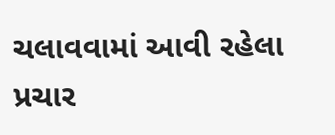ચલાવવામાં આવી રહેલા પ્રચાર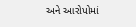અને આરોપોમાં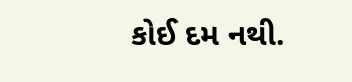કોઈ દમ નથી.